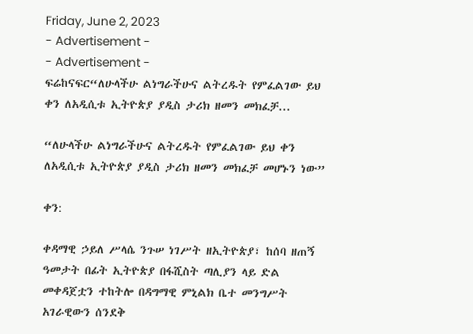Friday, June 2, 2023
- Advertisement -
- Advertisement -
ፍሬከናፍር“ለሁላችሁ ልነግራችሁና ልትረዱት የምፈልገው ይህ ቀን ለአዲሲቱ ኢትዮጵያ ያዲስ ታሪክ ዘመን መክፈቻ...

“ለሁላችሁ ልነግራችሁና ልትረዱት የምፈልገው ይህ ቀን ለአዲሲቱ ኢትዮጵያ ያዲስ ታሪክ ዘመን መክፈቻ መሆኑን ነው”

ቀን:

ቀዳማዊ ኃይለ ሥላሴ ንጉሠ ነገሥት ዘኢትዮጵያ፣ ከሰባ ዘጠኝ ዓመታት በፊት ኢትዮጵያ በፋሺስት ጣሊያን ላይ ድል መቀዳጀቷን ተከትሎ በዳግማዊ ምኒልክ ቤተ መንግሥት አገራዊውን ሰንደቅ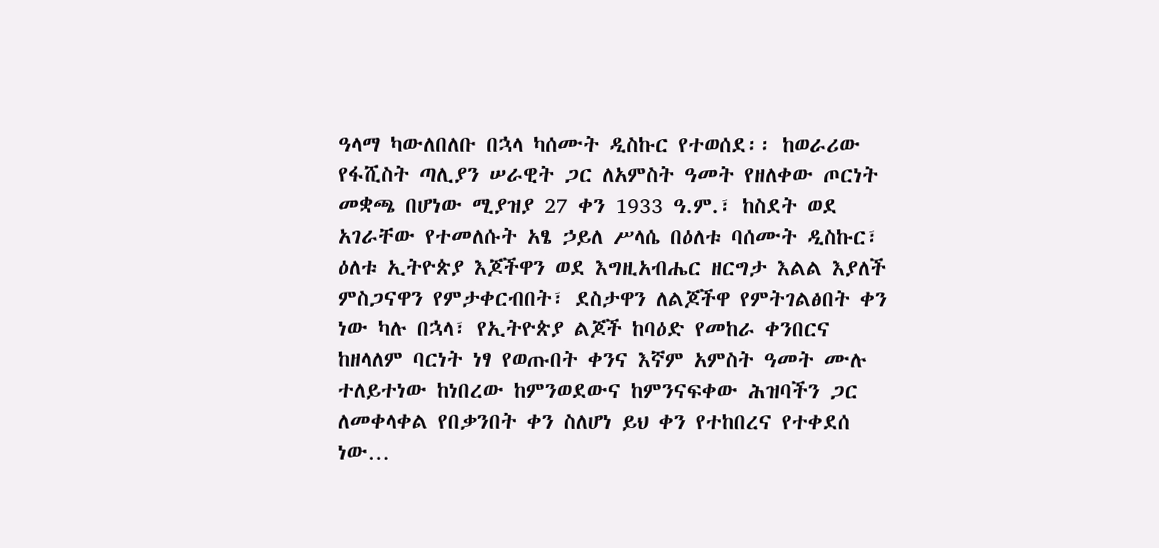ዓላማ ካውለበለቡ በኋላ ካሰሙት ዲስኩር የተወሰደ፡፡ ከወራሪው የፋሺስት ጣሊያን ሠራዊት ጋር ለአምስት ዓመት የዘለቀው ጦርነት መቋጫ በሆነው ሚያዝያ 27 ቀን 1933 ዓ.ም.፣ ከስደት ወደ አገራቸው የተመለሱት አፄ ኃይለ ሥላሴ በዕለቱ ባሰሙት ዲስኩር፣ ዕለቱ ኢትዮጵያ እጆችዋን ወደ እግዚአብሔር ዘርግታ እልል እያለች ምስጋናዋን የምታቀርብበት፣ ደስታዋን ለልጆችዋ የምትገልፅበት ቀን ነው ካሉ በኋላ፣ የኢትዮጵያ ልጆች ከባዕድ የመከራ ቀንበርና ከዘላለም ባርነት ነፃ የወጡበት ቀንና እኛም አምስት ዓመት ሙሉ ተለይተነው ከነበረው ከምንወደውና ከምንናፍቀው ሕዝባችን ጋር ለመቀላቀል የበቃንበት ቀን ስለሆነ ይህ ቀን የተከበረና የተቀደሰ ነው…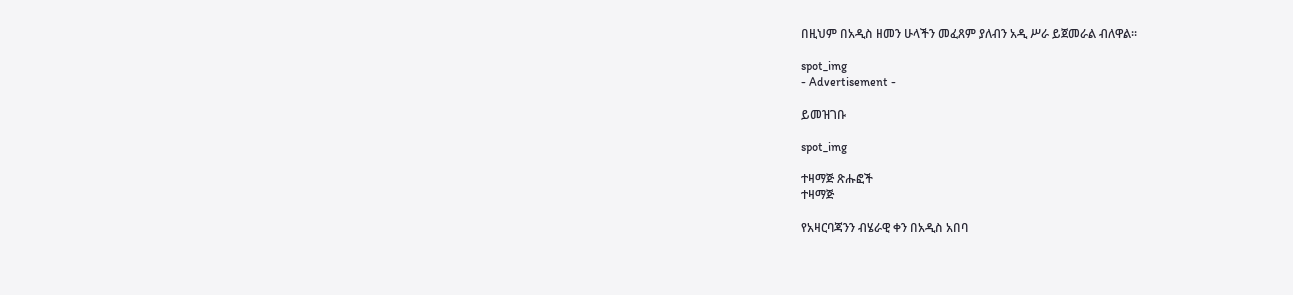በዚህም በአዲስ ዘመን ሁላችን መፈጸም ያለብን አዲ ሥራ ይጀመራል ብለዋል፡፡

spot_img
- Advertisement -

ይመዝገቡ

spot_img

ተዛማጅ ጽሑፎች
ተዛማጅ

የአዛርባጃንን ብሄራዊ ቀን በአዲስ አበባ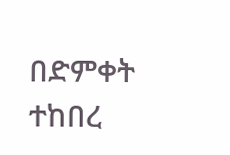በድምቀት ተከበረ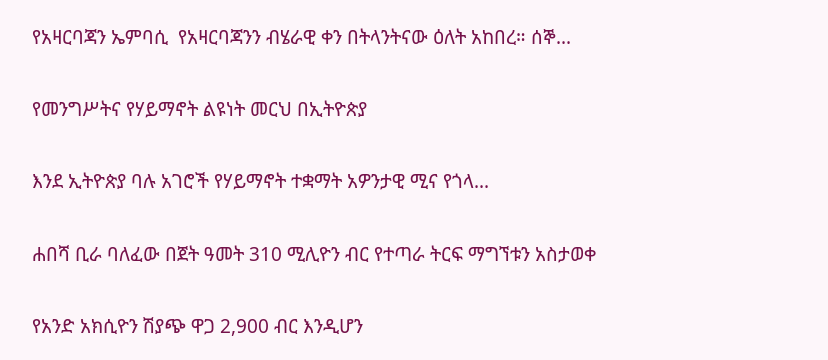የአዛርባጃን ኤምባሲ  የአዛርባጃንን ብሄራዊ ቀን በትላንትናው ዕለት አከበረ። ሰኞ...

የመንግሥትና የሃይማኖት ልዩነት መርህ በኢትዮጵያ

እንደ ኢትዮጵያ ባሉ አገሮች የሃይማኖት ተቋማት አዎንታዊ ሚና የጎላ...

ሐበሻ ቢራ ባለፈው በጀት ዓመት 310 ሚሊዮን ብር የተጣራ ትርፍ ማግኘቱን አስታወቀ

የአንድ አክሲዮን ሽያጭ ዋጋ 2,900 ብር እንዲሆን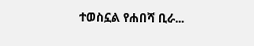ተወስኗል የሐበሻ ቢራ...